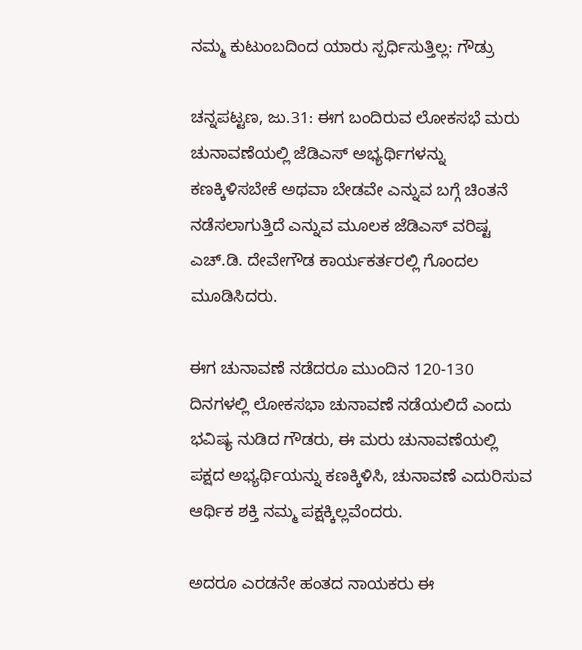ನಮ್ಮ ಕುಟುಂಬದಿಂದ ಯಾರು ಸ್ಪರ್ಧಿಸುತ್ತಿಲ್ಲ: ಗೌಡ್ರು

ಚನ್ನಪಟ್ಟಣ, ಜು.31: ಈಗ ಬಂದಿರುವ ಲೋಕಸಭೆ ಮರು ಚುನಾವಣೆಯಲ್ಲಿ ಜೆಡಿಎಸ್ ಅಭ್ಯರ್ಥಿಗಳನ್ನು ಕಣಕ್ಕಿಳಿಸಬೇಕೆ ಅಥವಾ ಬೇಡವೇ ಎನ್ನುವ ಬಗ್ಗೆ ಚಿಂತನೆ ನಡೆಸಲಾಗುತ್ತಿದೆ ಎನ್ನುವ ಮೂಲಕ ಜೆಡಿಎಸ್ ವರಿಷ್ಟ ಎಚ್.ಡಿ. ದೇವೇಗೌಡ ಕಾರ್ಯಕರ್ತರಲ್ಲಿ ಗೊಂದಲ ಮೂಡಿಸಿದರು.

ಈಗ ಚುನಾವಣೆ ನಡೆದರೂ ಮುಂದಿನ 120-130 ದಿನಗಳಲ್ಲಿ ಲೋಕಸಭಾ ಚುನಾವಣೆ ನಡೆಯಲಿದೆ ಎಂದು ಭವಿಷ್ಯ ನುಡಿದ ಗೌಡರು, ಈ ಮರು ಚುನಾವಣೆಯಲ್ಲಿ ಪಕ್ಷದ ಅಭ್ಯರ್ಥಿಯನ್ನು ಕಣಕ್ಕಿಳಿಸಿ, ಚುನಾವಣೆ ಎದುರಿಸುವ ಆರ್ಥಿಕ ಶಕ್ತಿ ನಮ್ಮ ಪಕ್ಷಕ್ಕಿಲ್ಲವೆಂದರು.

ಅದರೂ ಎರಡನೇ ಹಂತದ ನಾಯಕರು ಈ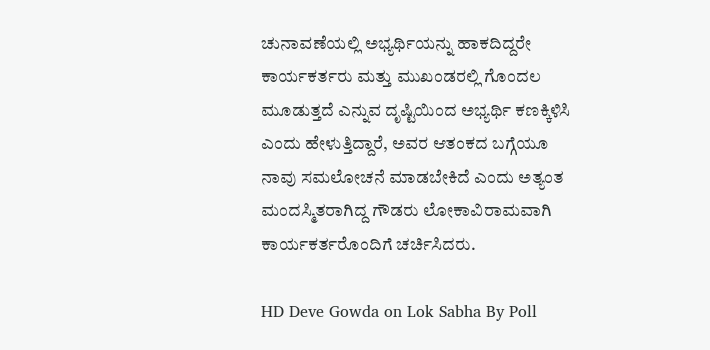ಚುನಾವಣೆಯಲ್ಲಿ ಅಭ್ಯರ್ಥಿಯನ್ನು ಹಾಕದಿದ್ದರೇ ಕಾರ್ಯಕರ್ತರು ಮತ್ತು ಮುಖಂಡರಲ್ಲಿ ಗೊಂದಲ ಮೂಡುತ್ತದೆ ಎನ್ನುವ ದೃಷ್ಟಿಯಿಂದ ಅಭ್ಯರ್ಥಿ ಕಣಕ್ಕಿಳಿಸಿ ಎಂದು ಹೇಳುತ್ತಿದ್ದಾರೆ, ಅವರ ಆತಂಕದ ಬಗ್ಗೆಯೂ ನಾವು ಸಮಲೋಚನೆ ಮಾಡಬೇಕಿದೆ ಎಂದು ಅತ್ಯಂತ ಮಂದಸ್ಮಿತರಾಗಿದ್ದ ಗೌಡರು ಲೋಕಾವಿರಾಮವಾಗಿ ಕಾರ್ಯಕರ್ತರೊಂದಿಗೆ ಚರ್ಚಿಸಿದರು.

HD Deve Gowda on Lok Sabha By Poll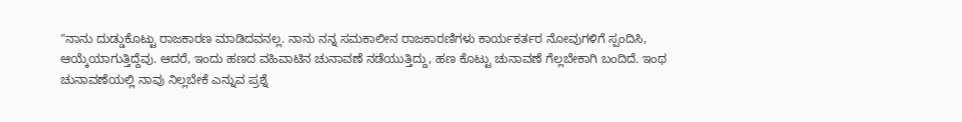"ನಾನು ದುಡ್ಡುಕೊಟ್ಟು ರಾಜಕಾರಣ ಮಾಡಿದವನಲ್ಲ. ನಾನು ನನ್ನ ಸಮಕಾಲೀನ ರಾಜಕಾರಣಿಗಳು ಕಾರ್ಯಕರ್ತರ ನೋವುಗಳಿಗೆ ಸ್ಪಂದಿಸಿ, ಆಯ್ಕೆಯಾಗುತ್ತಿದ್ದೆವು. ಆದರೆ, ಇಂದು ಹಣದ ವಹಿವಾಟಿನ ಚುನಾವಣೆ ನಡೆಯುತ್ತಿದ್ದು, ಹಣ ಕೊಟ್ಟು ಚುನಾವಣೆ ಗೆಲ್ಲಬೇಕಾಗಿ ಬಂದಿದೆ. ಇಂಥ ಚುನಾವಣೆಯಲ್ಲಿ ನಾವು ನಿಲ್ಲಬೇಕೆ ಎನ್ನುವ ಪ್ರಶ್ನೆ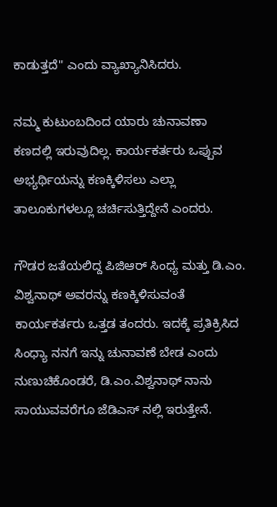ಕಾಡುತ್ತದೆ" ಎಂದು ವ್ಯಾಖ್ಯಾನಿಸಿದರು.

ನಮ್ಮ ಕುಟುಂಬದಿಂದ ಯಾರು ಚುನಾವಣಾ ಕಣದಲ್ಲಿ ಇರುವುದಿಲ್ಲ. ಕಾರ್ಯಕರ್ತರು ಒಪ್ಪುವ ಅಭ್ಯರ್ಥಿಯನ್ನು ಕಣಕ್ಕಿಳಿಸಲು ಎಲ್ಲಾ ತಾಲೂಕುಗಳಲ್ಲೂ ಚರ್ಚಿಸುತ್ತಿದ್ದೇನೆ ಎಂದರು.

ಗೌಡರ ಜತೆಯಲಿದ್ದ ಪಿಜಿಆರ್ ಸಿಂಧ್ಯ ಮತ್ತು ಡಿ.ಎಂ. ವಿಶ್ವನಾಥ್ ಅವರನ್ನು ಕಣಕ್ಕಿಳಿಸುವಂತೆ ಕಾರ್ಯಕರ್ತರು ಒತ್ತಡ ತಂದರು. ಇದಕ್ಕೆ ಪ್ರತಿಕ್ರಿಸಿದ ಸಿಂಧ್ಯಾ ನನಗೆ ಇನ್ನು ಚುನಾವಣೆ ಬೇಡ ಎಂದು ನುಣುಚಿಕೊಂಡರೆ, ಡಿ.ಎಂ.ವಿಶ್ವನಾಥ್ ನಾನು ಸಾಯುವವರೆಗೂ ಜೆಡಿಎಸ್ ನಲ್ಲಿ ಇರುತ್ತೇನೆ.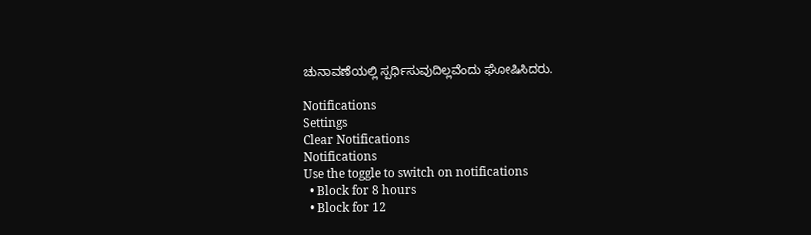ಚುನಾವಣೆಯಲ್ಲಿ ಸ್ಪರ್ಧಿಸುವುದಿಲ್ಲವೆಂದು ಘೋಷಿಸಿದರು.

Notifications
Settings
Clear Notifications
Notifications
Use the toggle to switch on notifications
  • Block for 8 hours
  • Block for 12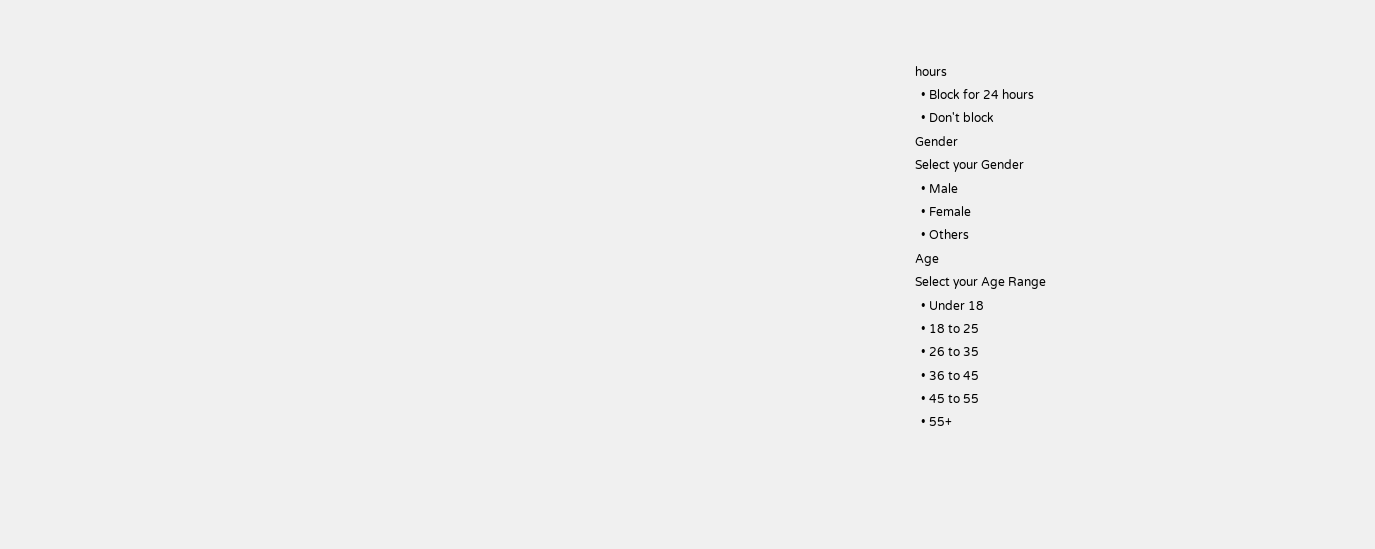hours
  • Block for 24 hours
  • Don't block
Gender
Select your Gender
  • Male
  • Female
  • Others
Age
Select your Age Range
  • Under 18
  • 18 to 25
  • 26 to 35
  • 36 to 45
  • 45 to 55
  • 55+